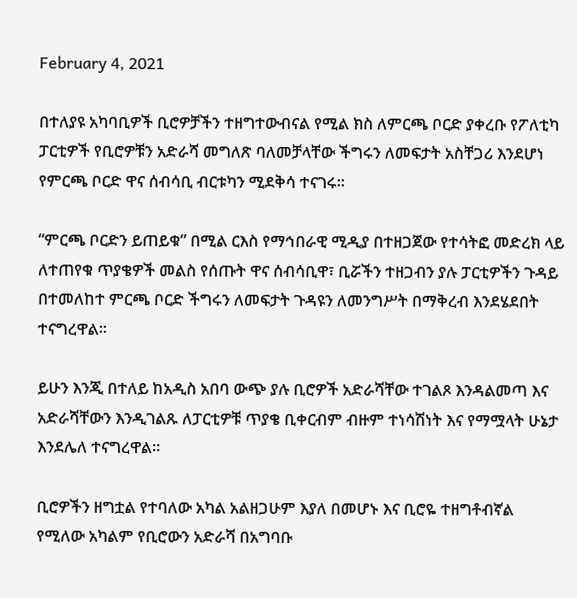February 4, 2021

በተለያዩ አካባቢዎች ቢሮዎቻችን ተዘግተውብናል የሚል ክስ ለምርጫ ቦርድ ያቀረቡ የፖለቲካ ፓርቲዎች የቢሮዎቹን አድራሻ መግለጽ ባለመቻላቸው ችግሩን ለመፍታት አስቸጋሪ እንደሆነ የምርጫ ቦርድ ዋና ሰብሳቢ ብርቱካን ሚደቅሳ ተናገሩ።

“ምርጫ ቦርድን ይጠይቁ” በሚል ርእስ የማኅበራዊ ሚዲያ በተዘጋጀው የተሳትፎ መድረክ ላይ ለተጠየቁ ጥያቄዎች መልስ የሰጡት ዋና ሰብሳቢዋ፣ ቢሯችን ተዘጋብን ያሉ ፓርቲዎችን ጉዳይ በተመለከተ ምርጫ ቦርድ ችግሩን ለመፍታት ጉዳዩን ለመንግሥት በማቅረብ እንደሄደበት ተናግረዋል።

ይሁን እንጂ በተለይ ከአዲስ አበባ ውጭ ያሉ ቢሮዎች አድራሻቸው ተገልጾ እንዳልመጣ እና አድራሻቸውን እንዲገልጹ ለፓርቲዎቹ ጥያቄ ቢቀርብም ብዙም ተነሳሽነት እና የማሟላት ሁኔታ እንደሌለ ተናግረዋል።

ቢሮዎችን ዘግቷል የተባለው አካል አልዘጋሁም እያለ በመሆኑ እና ቢሮዬ ተዘግቶብኛል የሚለው አካልም የቢሮውን አድራሻ በአግባቡ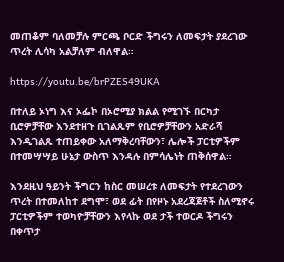መጠቆም ባለመቻሉ ምርጫ ቦርድ ችግሩን ለመፍታት ያደረገው ጥረት ሊሳካ አልቻለም ብለዋል።

https://youtu.be/brPZES49UKA

በተለይ ኦነግ እና ኦፌኮ በኦሮሚያ ክልል የሚገኙ በርካታ ቢሮዎቻቸው እንደተዘጉ ቢገልጹም የቢሮዎቻቸውን አድራሻ እንዲገልጹ ተጠይቀው አለማቅረባቸውን፣ ሌሎች ፓርቲዎችም በተመሣሣይ ሁኔታ ውስጥ እንዳሉ በምሳሌነት ጠቅሰዋል።

እንደዚህ ዓይንት ችግርን ከስር መሠረቱ ለመፍታት የተደረገውን ጥረት በተመለከተ ደግሞ፣ ወደ ፊት በየዞኑ አደረጃጀቶች ስለሚኖሩ ፓርቲዎችም ተወካዮቻቸውን እየላኩ ወደ ታች ተወርዶ ችግሩን በቀጥታ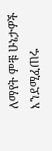ለማየት ምቹ ሁኔታዎች እንደሚፈጠሩ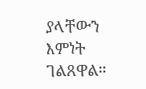ያላቸውን እምነት ገልጸዋል።